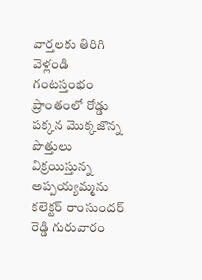వార్తలకు తిరిగి వెళ్లండి
గంటస్తంభం ప్రాంతంలో రోడ్డు పక్కన మొక్కజొన్న పొత్తులు విక్రయిస్తున్న అప్పయ్యమ్మను కలెక్టర్ రాంసుందర్ రెడ్డి గురువారం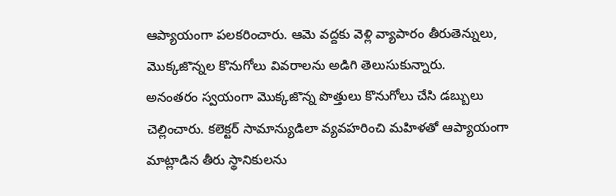ఆప్యాయంగా పలకరించారు. ఆమె వద్దకు వెళ్లి వ్యాపారం తీరుతెన్నులు, మొక్కజొన్నల కొనుగోలు వివరాలను అడిగి తెలుసుకున్నారు.
అనంతరం స్వయంగా మొక్కజొన్న పొత్తులు కొనుగోలు చేసి డబ్బులు చెల్లించారు. కలెక్టర్ సామాన్యుడిలా వ్యవహరించి మహిళతో ఆప్యాయంగా మాట్లాడిన తీరు స్థానికులను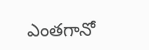ఎంతగానో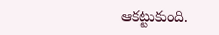ఆకట్టుకుంది.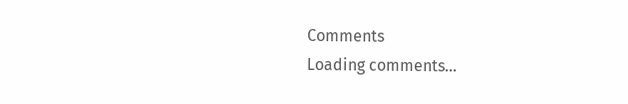Comments
Loading comments...